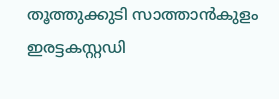തൂത്തുക്കുടി സാത്താൻകുളം ഇരട്ടകസ്റ്റഡി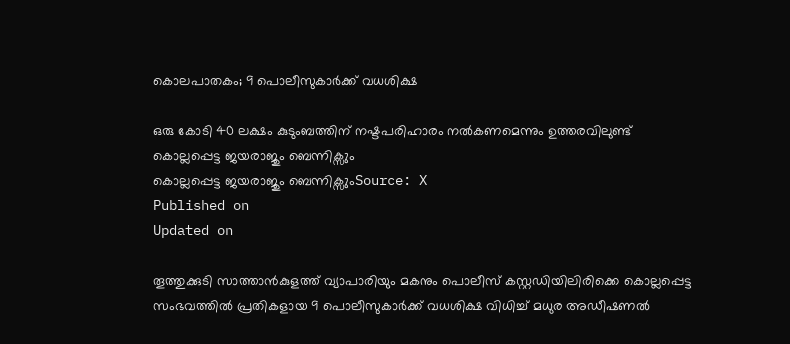കൊലപാതകം; 9 പൊലീസുകാർക്ക് വധശിക്ഷ

ഒരു കോടി 40 ലക്ഷം കുടുംബത്തിന് നഷ്ടപരിഹാരം നൽകണമെന്നും ഉത്തരവിലുണ്ട്
കൊല്ലപ്പെട്ട ജയരാജും ബെന്നിക്സും
കൊല്ലപ്പെട്ട ജയരാജും ബെന്നിക്സുംSource: X
Published on
Updated on

തൂത്തുക്കുടി സാത്താൻകുളത്ത് വ്യാപാരിയും മകനും പൊലീസ് കസ്റ്റഡിയിലിരിക്കെ കൊല്ലപ്പെട്ട സംഭവത്തിൽ പ്രതികളായ 9 പൊലീസുകാർക്ക് വധശിക്ഷ വിധിച്ച് മധുര അഡീഷണൽ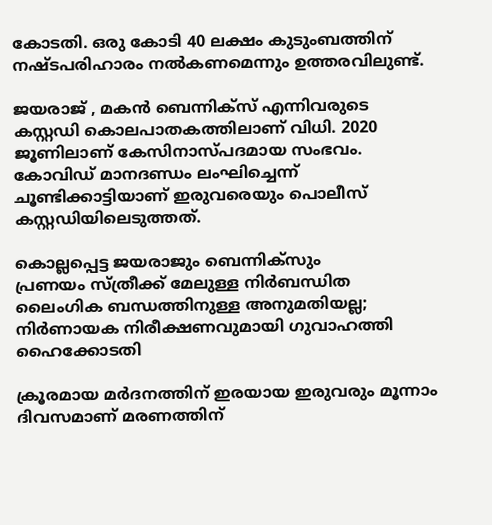കോടതി. ഒരു കോടി 40 ലക്ഷം കുടുംബത്തിന് നഷ്ടപരിഹാരം നൽകണമെന്നും ഉത്തരവിലുണ്ട്.

ജയരാജ് , മകൻ ബെന്നിക്സ് എന്നിവരുടെ കസ്റ്റഡി കൊലപാതകത്തിലാണ് വിധി. 2020 ജൂണിലാണ് കേസിനാസ്പദമായ സംഭവം. കോവിഡ് മാനദണ്ഡം ലംഘിച്ചെന്ന് ചൂണ്ടിക്കാട്ടിയാണ് ഇരുവരെയും പൊലീസ് കസ്റ്റഡിയിലെടുത്തത്.

കൊല്ലപ്പെട്ട ജയരാജും ബെന്നിക്സും
പ്രണയം സ്ത്രീക്ക് മേലുള്ള നിര്‍ബന്ധിത ലൈംഗിക ബന്ധത്തിനുള്ള അനുമതിയല്ല; നിര്‍ണായക നിരീക്ഷണവുമായി ഗുവാഹത്തി ഹൈക്കോടതി

ക്രൂരമായ മർദനത്തിന് ഇരയായ ഇരുവരും മൂന്നാം ദിവസമാണ് മരണത്തിന്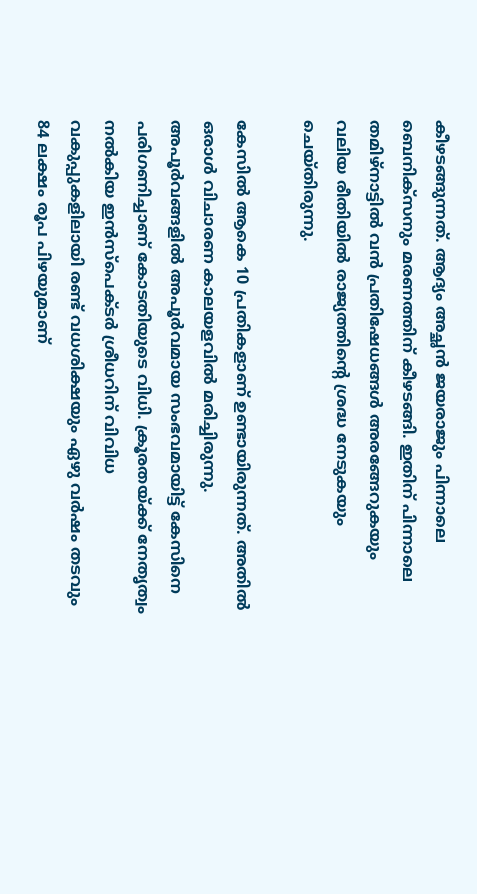കീഴടങ്ങുന്നത്. ആദ്യം അച്ഛൻ ജയരാജും പിന്നാലെ ബെനിക്സനും മരണത്തിന് കീഴടങ്ങി. ഇതിന് പിന്നാലെ തമിഴ്നാട്ടിൽ വൻ പ്രതിഷേധങ്ങൾ അരങ്ങേറുകയും വലിയ രീതിയിൽ രാജ്യത്തിൻ്റെ ശ്രദ്ധ നേടുകയും ചെയ്തിരുന്നു.

കേസിൽ ആകെ 10 പ്രതികളാണ് ഉണ്ടായിരുന്നത്. അതിൽ ഒരാൾ വിചാരണ കാലയളവിൽ മരിച്ചിരുന്നു. അപൂർവങ്ങളിൽ അപൂർവമായ സംഭവമായിട്ട് കേസിനെ പരിഗണിച്ചാണ് കോടതിയുടെ വിധി. ക്രൂരതയ്ക്ക് നേതൃത്വം നൽകിയ ഇൻസ്പെക്ടർ ശ്രീധറിന് വിവിധ വകുപ്പുകളിലായി രണ്ട് വധശിക്ഷയും ഏഴു വർഷം തടവും 84 ലക്ഷം രൂപ പിഴയുമാണ്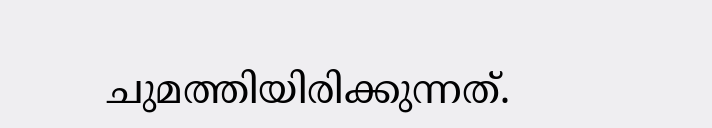ചുമത്തിയിരിക്കുന്നത്.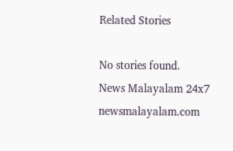Related Stories

No stories found.
News Malayalam 24x7
newsmalayalam.com